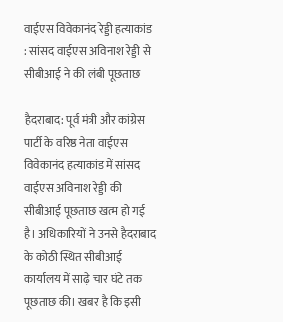वाईएस विवेकानंद रेड्डी हत्याकांड : सांसद वाईएस अविनाश रेड्डी से सीबीआई ने की लंबी पूछताछ

हैदराबाद: पूर्व मंत्री और कांग्रेस पार्टी के वरिष्ठ नेता वाईएस विवेकानंद हत्याकांड में सांसद वाईएस अविनाश रेड्डी की सीबीआई पूछताछ खत्म हो गई है। अधिकारियों ने उनसे हैदराबाद के कोठी स्थित सीबीआई कार्यालय में साढ़े चार घंटे तक पूछताछ की। खबर है कि इसी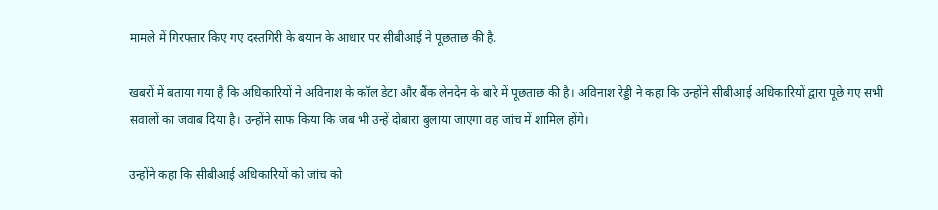मामले में गिरफ्तार किए गए दस्तगिरी के बयान के आधार पर सीबीआई ने पूछताछ की है.

खबरों में बताया गया है कि अधिकारियों ने अविनाश के कॉल डेटा और बैंक लेनदेन के बारे में पूछताछ की है। अविनाश रेड्डी ने कहा कि उन्होंने सीबीआई अधिकारियों द्वारा पूछे गए सभी सवालों का जवाब दिया है। उन्होंने साफ किया कि जब भी उन्हें दोबारा बुलाया जाएगा वह जांच में शामिल होंगे।

उन्होंने कहा कि सीबीआई अधिकारियों को जांच को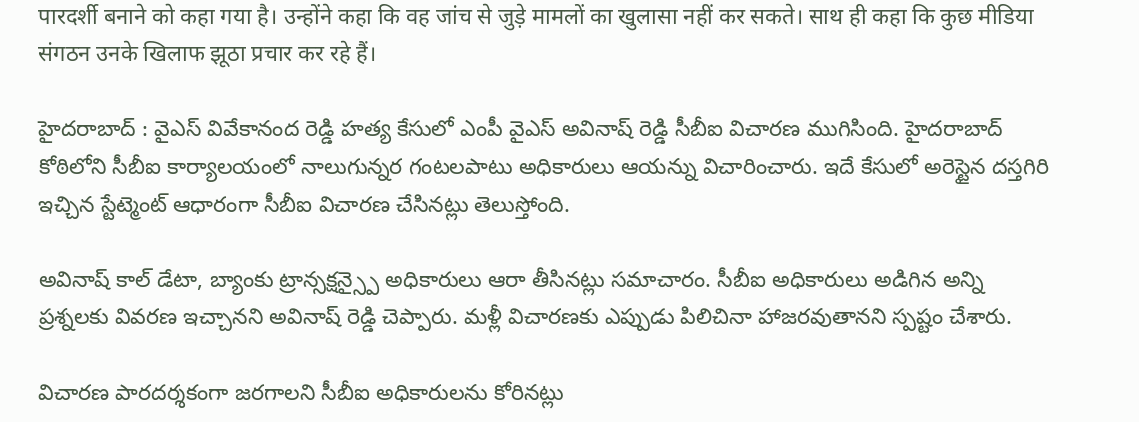पारदर्शी बनाने को कहा गया है। उन्होंने कहा कि वह जांच से जुड़े मामलों का खुलासा नहीं कर सकते। साथ ही कहा कि कुछ मीडिया संगठन उनके खिलाफ झूठा प्रचार कर रहे हैं।

హైదరాబాద్ : వైఎస్ వివేకానంద రెడ్డి హత్య కేసులో ఎంపీ వైఎస్ అవినాష్ రెడ్డి సీబీఐ విచారణ ముగిసింది. హైదరాబాద్ కోఠిలోని సీబీఐ కార్యాలయంలో నాలుగున్నర గంటలపాటు అధికారులు ఆయన్ను విచారించారు. ఇదే కేసులో అరెస్టైన దస్తగిరి ఇచ్చిన స్టేట్మెంట్ ఆధారంగా సీబీఐ విచారణ చేసినట్లు తెలుస్తోంది.

అవినాష్ కాల్ డేటా, బ్యాంకు ట్రాన్సక్షన్స్పై అధికారులు ఆరా తీసినట్లు సమాచారం. సీబీఐ అధికారులు అడిగిన అన్ని ప్రశ్నలకు వివరణ ఇచ్చానని అవినాష్ రెడ్డి చెప్పారు. మళ్లీ విచారణకు ఎప్పుడు పిలిచినా హాజరవుతానని స్పష్టం చేశారు.

విచారణ పారదర్శకంగా జరగాలని సీబీఐ అధికారులను కోరినట్లు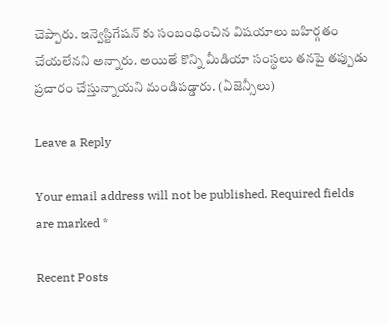చెప్పారు. ఇన్వెస్టిగేషన్ కు సంబంధించిన విషయాలు బహిర్గతం చేయలేనని అన్నారు. అయితే కొన్ని మీడియా సంస్థలు తనపై తప్పుడు ప్రచారం చేస్తున్నాయని మండిపడ్డారు. (ఏజెన్సీలు)

Leave a Reply

Your email address will not be published. Required fields are marked *

Recent Posts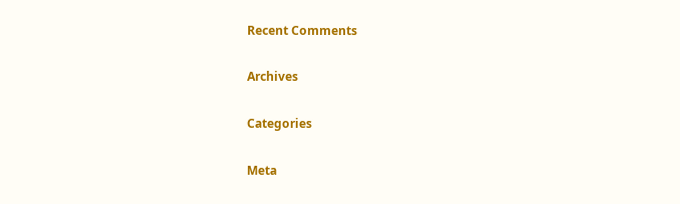Recent Comments

Archives

Categories

Meta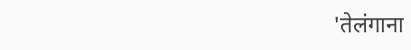'तेलंगाना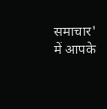समाचार' में आपके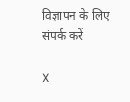विज्ञापन के लिए संपर्क करें

X